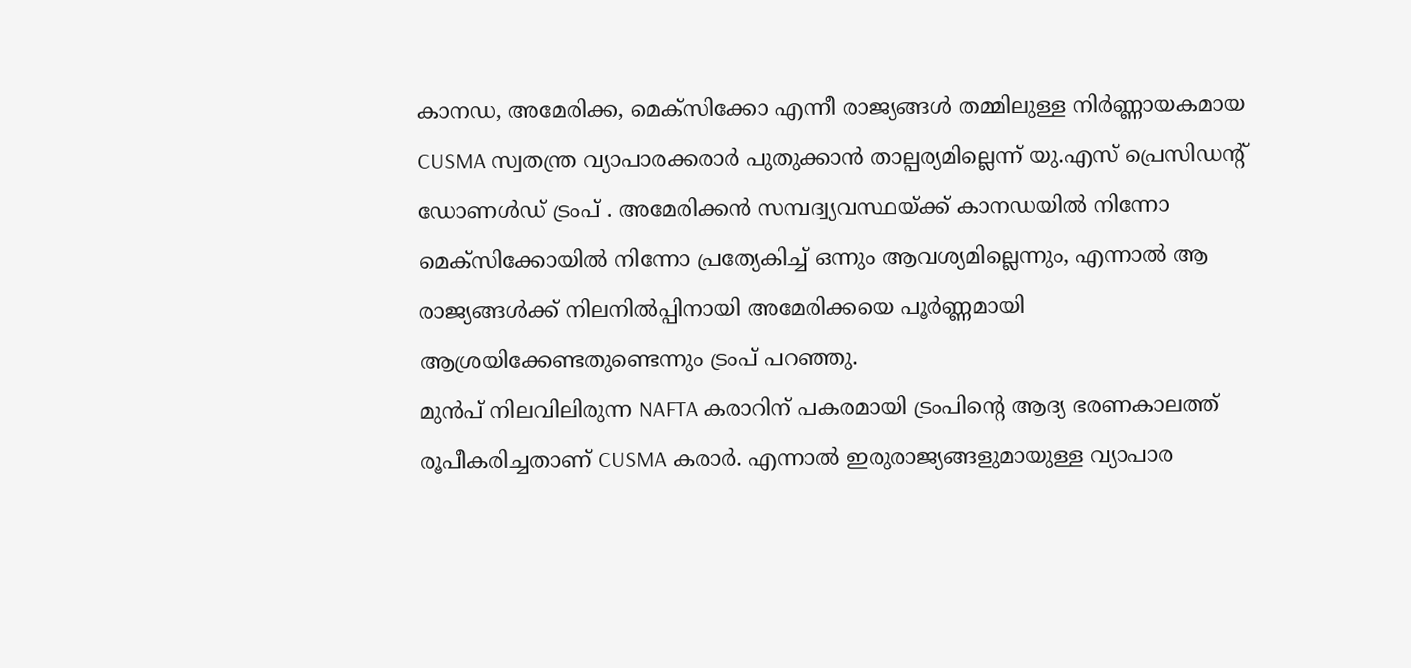കാനഡ, അമേരിക്ക, മെക്സിക്കോ എന്നീ രാജ്യങ്ങൾ തമ്മിലുള്ള നിർണ്ണായകമായ CUSMA സ്വതന്ത്ര വ്യാപാരക്കരാർ പുതുക്കാൻ താല്പര്യമില്ലെന്ന് യു.എസ് പ്രെസിഡൻ്റ് ഡോണൾഡ് ട്രംപ് . അമേരിക്കൻ സമ്പദ്വ്യവസ്ഥയ്ക്ക് കാനഡയിൽ നിന്നോ മെക്സിക്കോയിൽ നിന്നോ പ്രത്യേകിച്ച് ഒന്നും ആവശ്യമില്ലെന്നും, എന്നാൽ ആ രാജ്യങ്ങൾക്ക് നിലനിൽപ്പിനായി അമേരിക്കയെ പൂർണ്ണമായി ആശ്രയിക്കേണ്ടതുണ്ടെന്നും ട്രംപ് പറഞ്ഞു.
മുൻപ് നിലവിലിരുന്ന NAFTA കരാറിന് പകരമായി ട്രംപിൻ്റെ ആദ്യ ഭരണകാലത്ത് രൂപീകരിച്ചതാണ് CUSMA കരാർ. എന്നാൽ ഇരുരാജ്യങ്ങളുമായുള്ള വ്യാപാര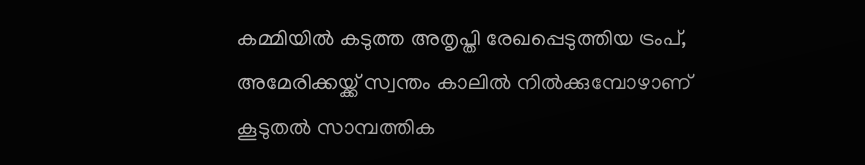കമ്മിയിൽ കടുത്ത അതൃപ്തി രേഖപ്പെടുത്തിയ ട്രംപ്, അമേരിക്കയ്ക്ക് സ്വന്തം കാലിൽ നിൽക്കുമ്പോഴാണ് കൂടുതൽ സാമ്പത്തിക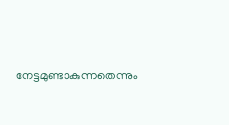നേട്ടമുണ്ടാകുന്നതെന്നും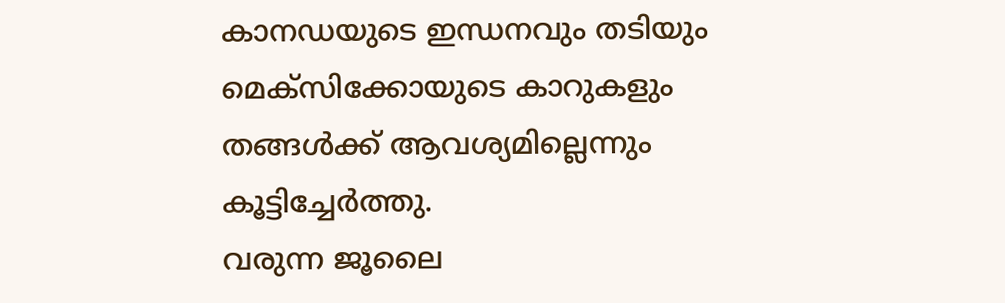കാനഡയുടെ ഇന്ധനവും തടിയും മെക്സിക്കോയുടെ കാറുകളും തങ്ങൾക്ക് ആവശ്യമില്ലെന്നും കൂട്ടിച്ചേർത്തു.
വരുന്ന ജൂലൈ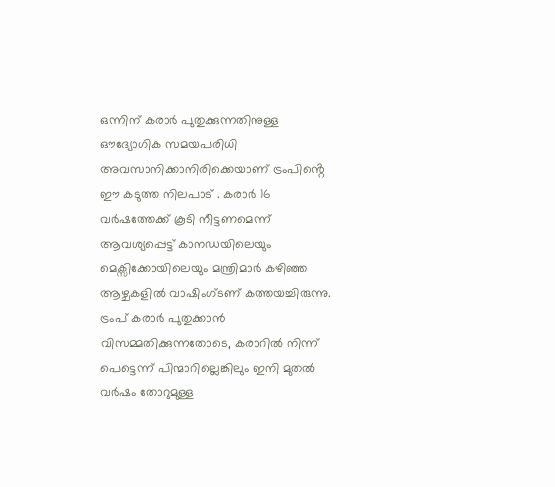ഒന്നിന് കരാർ പുതുക്കുന്നതിനുള്ള ഔദ്യോഗിക സമയപരിധി അവസാനിക്കാനിരിക്കെയാണ് ട്രംപിൻ്റെ ഈ കടുത്ത നിലപാട് . കരാർ 16 വർഷത്തേക്ക് കൂടി നീട്ടണമെന്ന് ആവശ്യപ്പെട്ട് കാനഡയിലെയും മെക്സിക്കോയിലെയും മന്ത്രിമാർ കഴിഞ്ഞ ആഴ്ചകളിൽ വാഷിംഗ്ടണ് കത്തയച്ചിരുന്നു. ട്രംപ് കരാർ പുതുക്കാൻ വിസമ്മതിക്കുന്നതോടെ, കരാറിൽ നിന്ന് പെട്ടെന്ന് പിന്മാറില്ലെങ്കിലും ഇനി മുതൽ വർഷം തോറുമുള്ള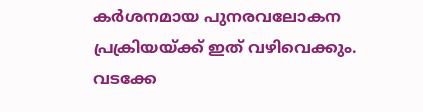കർശനമായ പുനരവലോകന പ്രക്രിയയ്ക്ക് ഇത് വഴിവെക്കും.
വടക്കേ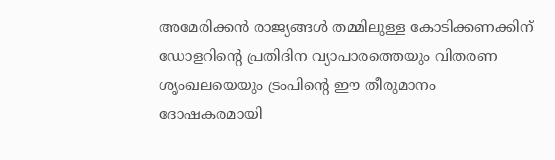അമേരിക്കൻ രാജ്യങ്ങൾ തമ്മിലുള്ള കോടിക്കണക്കിന് ഡോളറിൻ്റെ പ്രതിദിന വ്യാപാരത്തെയും വിതരണ ശൃംഖലയെയും ട്രംപിൻ്റെ ഈ തീരുമാനം ദോഷകരമായി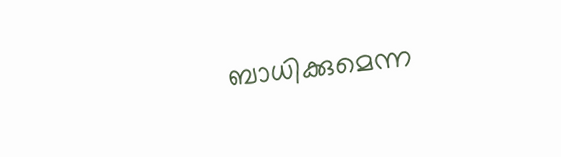ബാധിക്കുമെന്ന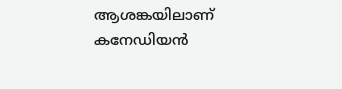ആശങ്കയിലാണ് കനേഡിയൻ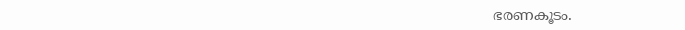ഭരണകൂടം.